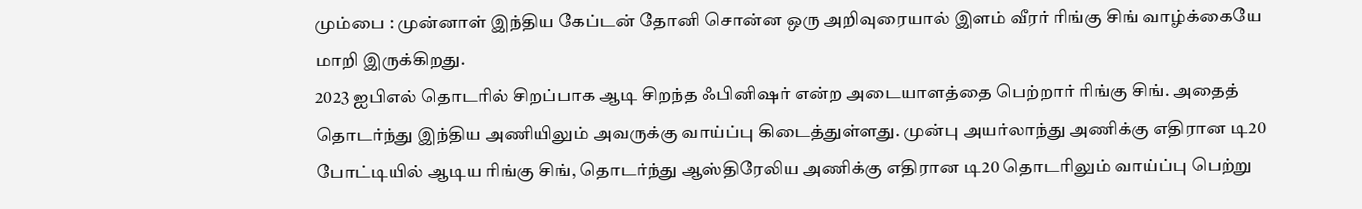மும்பை : முன்னாள் இந்திய கேப்டன் தோனி சொன்ன ஒரு அறிவுரையால் இளம் வீரர் ரிங்கு சிங் வாழ்க்கையே மாறி இருக்கிறது.
2023 ஐபிஎல் தொடரில் சிறப்பாக ஆடி சிறந்த ஃபினிஷர் என்ற அடையாளத்தை பெற்றார் ரிங்கு சிங். அதைத் தொடர்ந்து இந்திய அணியிலும் அவருக்கு வாய்ப்பு கிடைத்துள்ளது. முன்பு அயர்லாந்து அணிக்கு எதிரான டி20 போட்டியில் ஆடிய ரிங்கு சிங், தொடர்ந்து ஆஸ்திரேலிய அணிக்கு எதிரான டி20 தொடரிலும் வாய்ப்பு பெற்று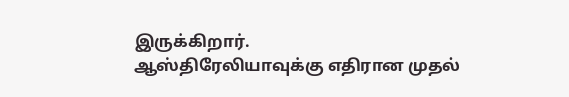இருக்கிறார்.
ஆஸ்திரேலியாவுக்கு எதிரான முதல்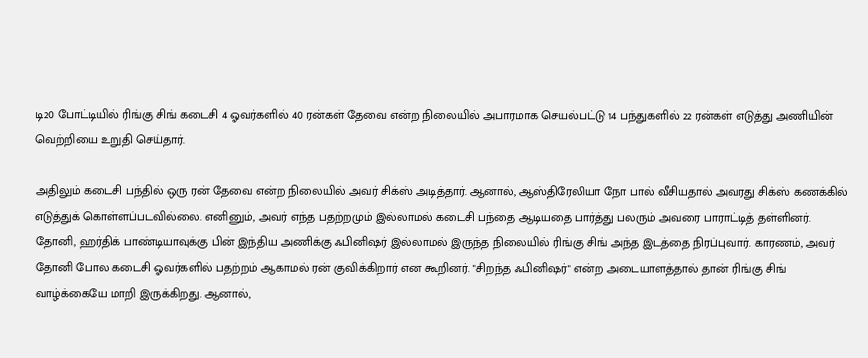டி20 போட்டியில் ரிங்கு சிங் கடைசி 4 ஓவர்களில் 40 ரன்கள் தேவை என்ற நிலையில் அபாரமாக செயல்பட்டு 14 பந்துகளில் 22 ரன்கள் எடுத்து அணியின் வெற்றியை உறுதி செய்தார்.

அதிலும் கடைசி பந்தில் ஒரு ரன் தேவை என்ற நிலையில் அவர் சிக்ஸ் அடித்தார். ஆனால், ஆஸ்திரேலியா நோ பால் வீசியதால் அவரது சிக்ஸ் கணக்கில் எடுத்துக் கொள்ளப்படவில்லை. எனினும், அவர் எந்த பதற்றமும் இல்லாமல் கடைசி பந்தை ஆடியதை பார்த்து பலரும் அவரை பாராட்டித் தள்ளினர்.
தோனி, ஹர்திக் பாண்டியாவுக்கு பின் இந்திய அணிக்கு ஃபினிஷர் இல்லாமல் இருந்த நிலையில் ரிங்கு சிங் அந்த இடத்தை நிரப்புவார். காரணம், அவர் தோனி போல கடைசி ஓவர்களில் பதற்றம் ஆகாமல் ரன் குவிக்கிறார் என கூறினர். "சிறந்த ஃபினிஷர்" என்ற அடையாளத்தால் தான் ரிங்கு சிங் வாழ்க்கையே மாறி இருக்கிறது. ஆனால்,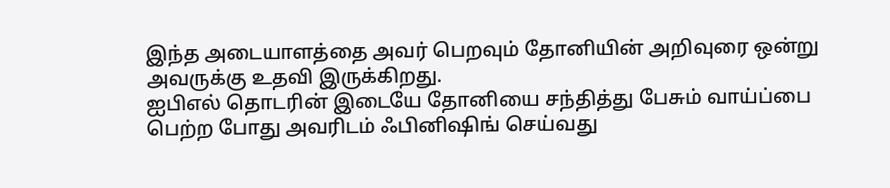இந்த அடையாளத்தை அவர் பெறவும் தோனியின் அறிவுரை ஒன்று அவருக்கு உதவி இருக்கிறது.
ஐபிஎல் தொடரின் இடையே தோனியை சந்தித்து பேசும் வாய்ப்பை பெற்ற போது அவரிடம் ஃபினிஷிங் செய்வது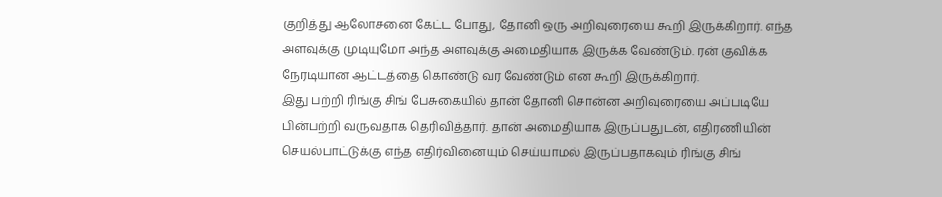குறித்து ஆலோசனை கேட்ட போது, தோனி ஒரு அறிவுரையை கூறி இருக்கிறார். எந்த அளவுக்கு முடியுமோ அந்த அளவுக்கு அமைதியாக இருக்க வேண்டும். ரன் குவிக்க நேரடியான ஆட்டத்தை கொண்டு வர வேண்டும் என கூறி இருக்கிறார்.
இது பற்றி ரிங்கு சிங் பேசுகையில் தான் தோனி சொன்ன அறிவுரையை அப்படியே பின்பற்றி வருவதாக தெரிவித்தார். தான் அமைதியாக இருப்பதுடன், எதிரணியின் செயல்பாட்டுக்கு எந்த எதிர்வினையும் செய்யாமல் இருப்பதாகவும் ரிங்கு சிங்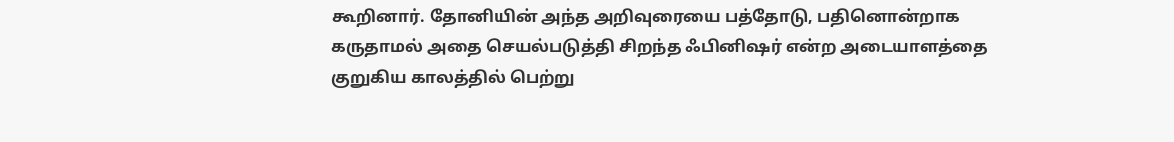கூறினார். தோனியின் அந்த அறிவுரையை பத்தோடு, பதினொன்றாக கருதாமல் அதை செயல்படுத்தி சிறந்த ஃபினிஷர் என்ற அடையாளத்தை குறுகிய காலத்தில் பெற்று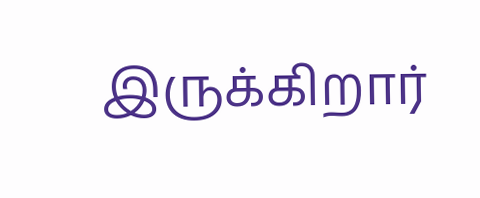இருக்கிறார்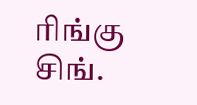ரிங்கு சிங்.